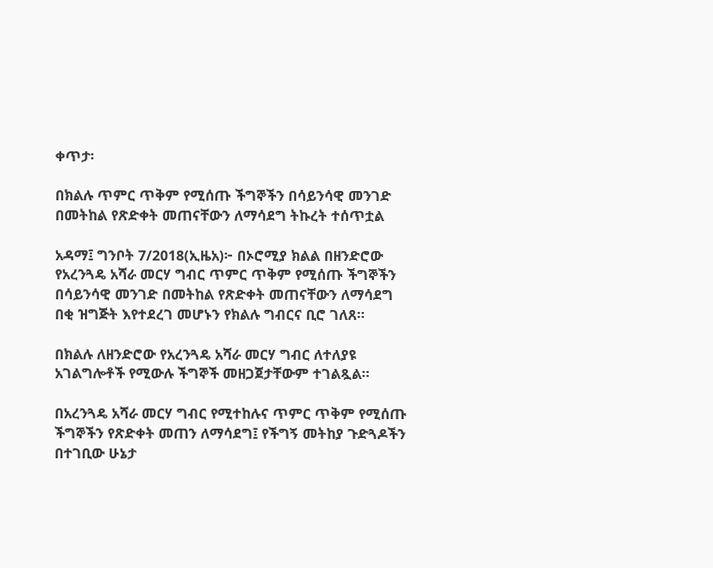ቀጥታ፡

በክልሉ ጥምር ጥቅም የሚሰጡ ችግኞችን በሳይንሳዊ መንገድ በመትከል የጽድቀት መጠናቸውን ለማሳደግ ትኩረት ተሰጥቷል

አዳማ፤ ግንቦት 7/2018(ኢዜአ)፦ በኦሮሚያ ክልል በዘንድሮው የአረንጓዴ አሻራ መርሃ ግብር ጥምር ጥቅም የሚሰጡ ችግኞችን በሳይንሳዊ መንገድ በመትከል የጽድቀት መጠናቸውን ለማሳደግ በቂ ዝግጅት እየተደረገ መሆኑን የክልሉ ግብርና ቢሮ ገለጸ።

በክልሉ ለዘንድሮው የአረንጓዴ አሻራ መርሃ ግብር ለተለያዩ አገልግሎቶች የሚውሉ ችግኞች መዘጋጀታቸውም ተገልጿል።

በአረንጓዴ አሻራ መርሃ ግብር የሚተከሉና ጥምር ጥቅም የሚሰጡ ችግኞችን የጽድቀት መጠን ለማሳደግ፤ የችግኝ መትከያ ጉድጓዶችን በተገቢው ሁኔታ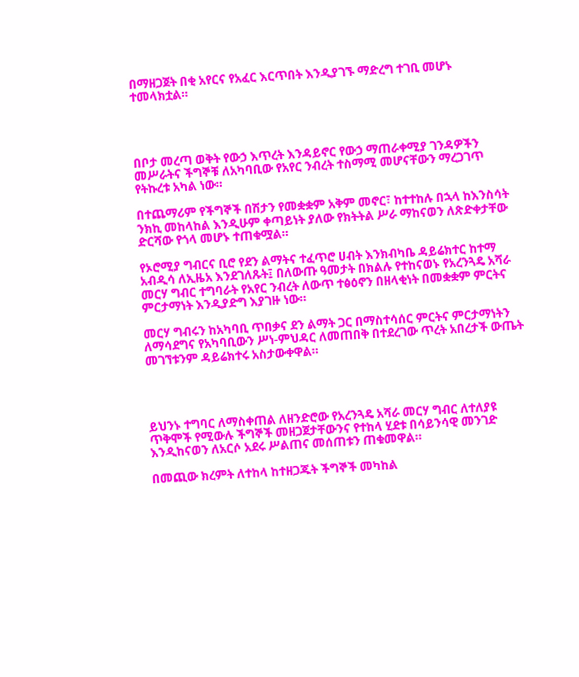በማዘጋጀት በቂ አየርና የአፈር እርጥበት እንዲያገኙ ማድረግ ተገቢ መሆኑ ተመላክቷል።




በቦታ መረጣ ወቅት የውኃ እጥረት እንዳይኖር የውኃ ማጠራቀሚያ ገንዳዎችን መሥራትና ችግኞቹ ለአካባቢው የአየር ንብረት ተስማሚ መሆናቸውን ማረጋገጥ የትኩረቱ አካል ነው።

በተጨማሪም የችግኞች በሽታን የመቋቋም አቅም መኖር፣ ከተተከሉ በኋላ ከእንስሳት ንክኪ መከላከል እንዲሁም ቀጣይነት ያለው የክትትል ሥራ ማከናወን ለጽድቀታቸው ድርሻው የጎላ መሆኑ ተጠቁሟል።

የኦሮሚያ ግብርና ቢሮ የደን ልማትና ተፈጥሮ ሀብት እንክብካቤ ዳይሬክተር ከተማ አብዲሳ ለኢዜአ እንደገለጹት፤ በለውጡ ዓመታት በክልሉ የተከናወኑ የአረንጓዴ አሻራ መርሃ ግብር ተግባራት የአየር ንብረት ለውጥ ተፅዕኖን በዘላቂነት በመቋቋም ምርትና ምርታማነት እንዲያድግ እያገዙ ነው።

መርሃ ግብሩን ከአካባቢ ጥበቃና ደን ልማት ጋር በማስተሳሰር ምርትና ምርታማነትን ለማሳደግና የአካባቢውን ሥነ-ምህዳር ለመጠበቅ በተደረገው ጥረት አበረታች ውጤት መገኘቱንም ዳይሬክተሩ አስታውቀዋል።




ይህንኑ ተግባር ለማስቀጠል ለዘንድሮው የአረንጓዴ አሻራ መርሃ ግብር ለተለያዩ ጥቅሞች የሚውሉ ችግኞች መዘጋጀታቸውንና የተከላ ሂደቱ በሳይንሳዊ መንገድ እንዲከናወን ለአርሶ አደሩ ሥልጠና መሰጠቱን ጠቁመዋል።

በመጪው ክረምት ለተከላ ከተዘጋጁት ችግኞች መካከል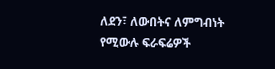ለደን፣ ለውበትና ለምግብነት የሚውሉ ፍራፍሬዎች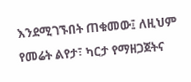እንደሚገኙበት ጠቁመው፤ ለዚህም የመሬት ልየታ፣ ካርታ የማዘጋጀትና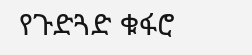የጉድጓድ ቁፋሮ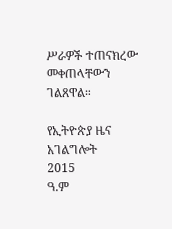ሥራዎች ተጠናክረው መቀጠላቸውን ገልጸዋል።

የኢትዮጵያ ዜና አገልግሎት
2015
ዓ.ም